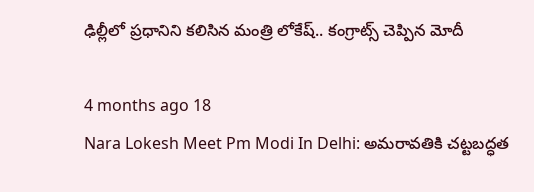ఢిల్లీలో ప్రధానిని కలిసిన మంత్రి లోకేష్.. కంగ్రాట్స్ చెప్పిన మోదీ

4 months ago 18
Nara Lokesh Meet Pm Modi In Delhi: అమరావతికి చట్టబద్ధత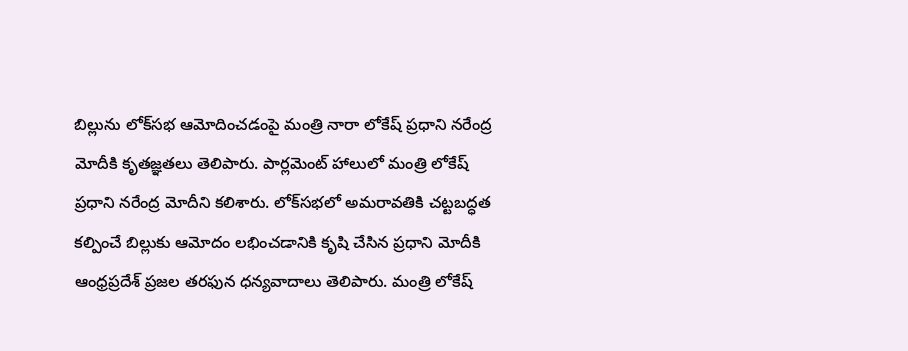బిల్లును లోక్‌సభ ఆమోదించడంపై మంత్రి నారా లోకేష్ ప్రధాని నరేంద్ర మోదీకి కృతజ్ఞతలు తెలిపారు. పార్లమెంట్ హాలులో మంత్రి లోకేష్ ప్రధాని నరేంద్ర మోదీని కలిశారు. లోక్‌సభలో అమ‌రావ‌తికి చ‌ట్టబద్ధత క‌ల్పించే బిల్లుకు ఆమోదం ల‌భించ‌డానికి కృషి చేసిన ప్రధాని మోదీకి ఆంధ్రప్రదేశ్ ప్రజల త‌ర‌ఫున ధన్యవాదాలు తెలిపారు. మంత్రి లోకేష్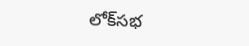లోక్‌సభ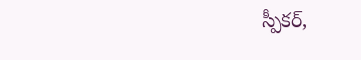స్పీకర్,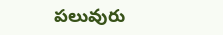పలువురు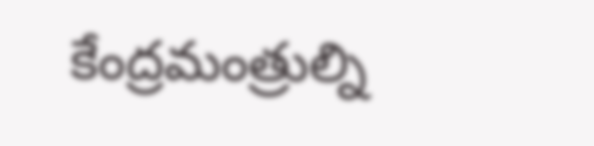కేంద్రమంత్రుల్ని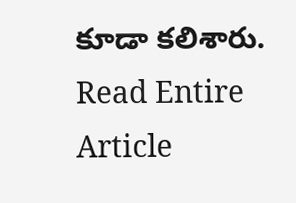కూడా కలిశారు.
Read Entire Article